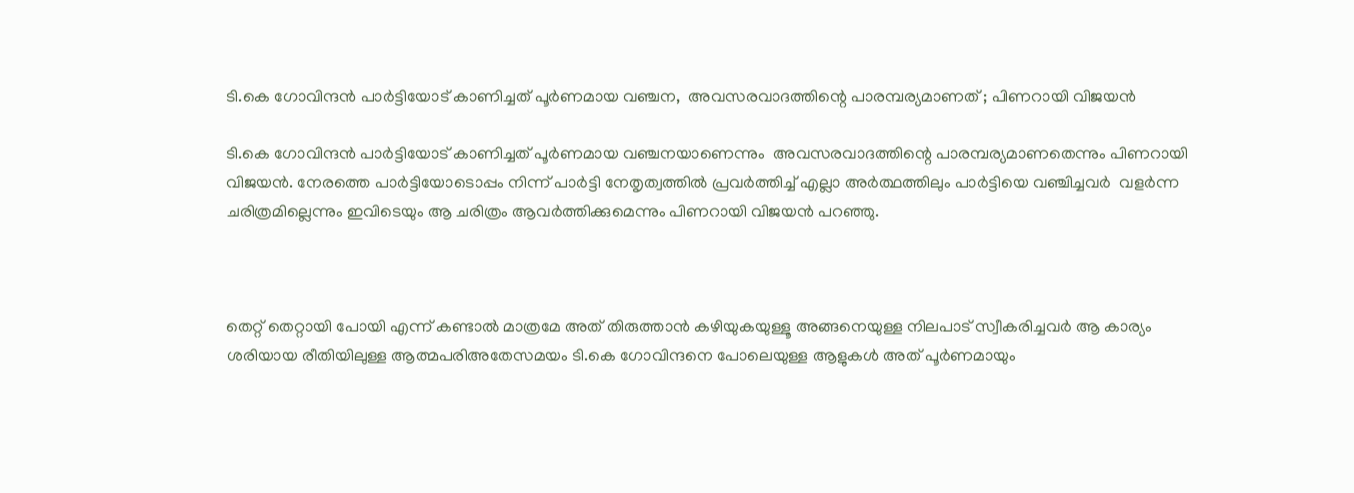ടി.കെ ഗോവിന്ദൻ പാർട്ടിയോട് കാണിച്ചത് പൂർണമായ വഞ്ചന,  അവസരവാദത്തിന്റെ പാരമ്പര്യമാണത് ; പിണറായി വിജയൻ

ടി.കെ ഗോവിന്ദൻ പാർട്ടിയോട് കാണിച്ചത് പൂർണമായ വഞ്ചനയാണെന്നും  അവസരവാദത്തിന്റെ പാരമ്പര്യമാണതെന്നും പിണറായി വിജയൻ. നേരത്തെ പാർട്ടിയോടൊപ്പം നിന്ന് പാർട്ടി നേതൃത്വത്തിൽ പ്രവർത്തിച്ച് എല്ലാ അർത്ഥത്തിലും പാർട്ടിയെ വഞ്ചിച്ചവർ  വളർന്ന ചരിത്രമില്ലെന്നും ഇവിടെയും ആ ചരിത്രം ആവർത്തിക്കുമെന്നും പിണറായി വിജയൻ പറഞ്ഞു.



തെറ്റ് തെറ്റായി പോയി എന്ന് കണ്ടാൽ മാത്രമേ അത് തിരുത്താൻ കഴിയുകയുള്ളൂ അങ്ങനെയുള്ള നിലപാട് സ്വീകരിച്ചവർ ആ കാര്യം ശരിയായ രീതിയിലുള്ള ആത്മപരിഅതേസമയം ടി.കെ ഗോവിന്ദനെ പോലെയുള്ള ആളുകൾ അത് പൂർണമായും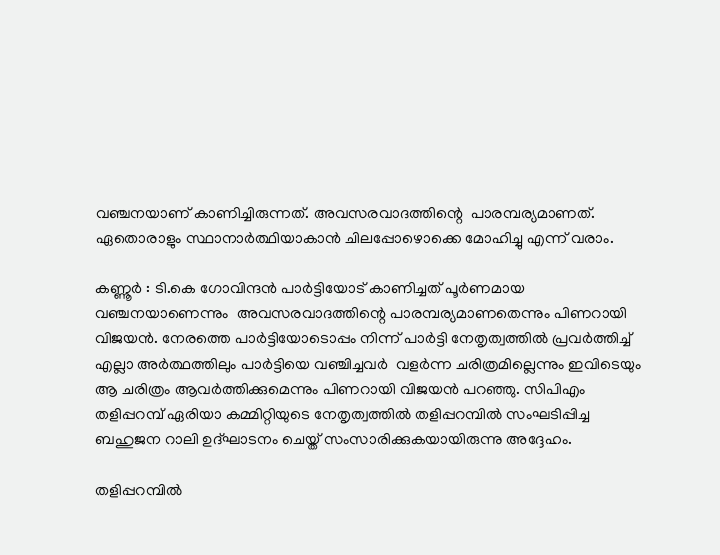വഞ്ചനയാണ് കാണിച്ചിരുന്നത്. അവസരവാദത്തിന്റെ  പാരമ്പര്യമാണത്. ഏതൊരാളും സ്ഥാനാർത്ഥിയാകാൻ ചിലപ്പോഴൊക്കെ മോഹിച്ചു എന്ന് വരാം.

കണ്ണൂർ : ടി.കെ ഗോവിന്ദൻ പാർട്ടിയോട് കാണിച്ചത് പൂർണമായ വഞ്ചനയാണെന്നും  അവസരവാദത്തിന്റെ പാരമ്പര്യമാണതെന്നും പിണറായി വിജയൻ. നേരത്തെ പാർട്ടിയോടൊപ്പം നിന്ന് പാർട്ടി നേതൃത്വത്തിൽ പ്രവർത്തിച്ച് എല്ലാ അർത്ഥത്തിലും പാർട്ടിയെ വഞ്ചിച്ചവർ  വളർന്ന ചരിത്രമില്ലെന്നും ഇവിടെയും ആ ചരിത്രം ആവർത്തിക്കുമെന്നും പിണറായി വിജയൻ പറഞ്ഞു. സിപിഎം തളിപ്പറമ്പ് ഏരിയാ കമ്മിറ്റിയുടെ നേതൃത്വത്തിൽ തളിപ്പറമ്പിൽ സംഘടിപ്പിച്ച ബഹുജന റാലി ഉദ്ഘാടനം ചെയ്ത് സംസാരിക്കുകയായിരുന്നു അദ്ദേഹം.

തളിപ്പറമ്പിൽ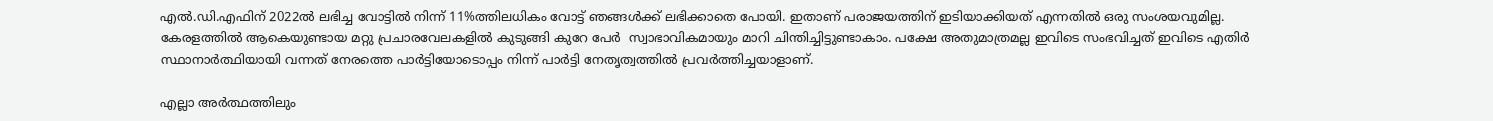എൽ.ഡി.എഫിന് 2022ൽ ലഭിച്ച വോട്ടിൽ നിന്ന് 11%ത്തിലധികം വോട്ട് ഞങ്ങൾക്ക് ലഭിക്കാതെ പോയി. ഇതാണ് പരാജയത്തിന് ഇടിയാക്കിയത് എന്നതിൽ ഒരു സംശയവുമില്ല. കേരളത്തിൽ ആകെയുണ്ടായ മറ്റു പ്രചാരവേലകളിൽ കുടുങ്ങി കുറേ പേർ  സ്വാഭാവികമായും മാറി ചിന്തിച്ചിട്ടുണ്ടാകാം. പക്ഷേ അതുമാത്രമല്ല ഇവിടെ സംഭവിച്ചത് ഇവിടെ എതിർ സ്ഥാനാർത്ഥിയായി വന്നത് നേരത്തെ പാർട്ടിയോടൊപ്പം നിന്ന് പാർട്ടി നേതൃത്വത്തിൽ പ്രവർത്തിച്ചയാളാണ്.

എല്ലാ അർത്ഥത്തിലും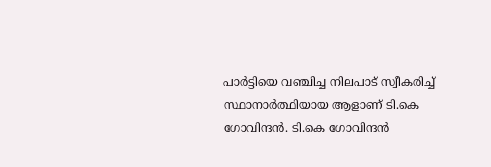പാർട്ടിയെ വഞ്ചിച്ച നിലപാട് സ്വീകരിച്ച് സ്ഥാനാർത്ഥിയായ ആളാണ് ടി.കെ ഗോവിന്ദൻ. ടി.കെ ഗോവിന്ദൻ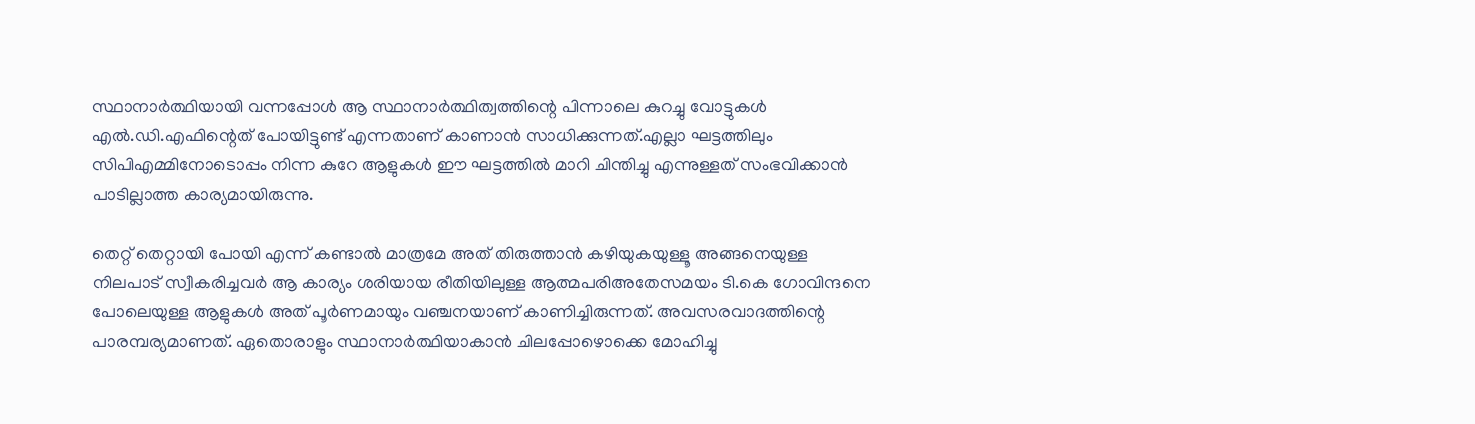സ്ഥാനാർത്ഥിയായി വന്നപ്പോൾ ആ സ്ഥാനാർത്ഥിത്വത്തിന്റെ പിന്നാലെ കുറച്ചു വോട്ടുകൾ എൽ.ഡി.എഫിന്റെത് പോയിട്ടുണ്ട് എന്നതാണ് കാണാൻ സാധിക്കുന്നത്.എല്ലാ ഘട്ടത്തിലും സിപിഎമ്മിനോടൊപ്പം നിന്ന കുറേ ആളുകൾ ഈ ഘട്ടത്തിൽ മാറി ചിന്തിച്ചു എന്നുള്ളത് സംഭവിക്കാൻ പാടില്ലാത്ത കാര്യമായിരുന്നു.

തെറ്റ് തെറ്റായി പോയി എന്ന് കണ്ടാൽ മാത്രമേ അത് തിരുത്താൻ കഴിയുകയുള്ളൂ അങ്ങനെയുള്ള നിലപാട് സ്വീകരിച്ചവർ ആ കാര്യം ശരിയായ രീതിയിലുള്ള ആത്മപരിഅതേസമയം ടി.കെ ഗോവിന്ദനെ പോലെയുള്ള ആളുകൾ അത് പൂർണമായും വഞ്ചനയാണ് കാണിച്ചിരുന്നത്. അവസരവാദത്തിന്റെ  പാരമ്പര്യമാണത്. ഏതൊരാളും സ്ഥാനാർത്ഥിയാകാൻ ചിലപ്പോഴൊക്കെ മോഹിച്ചു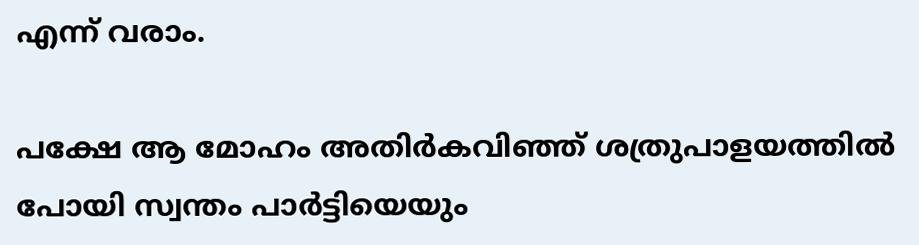എന്ന് വരാം.

പക്ഷേ ആ മോഹം അതിർകവിഞ്ഞ് ശത്രുപാളയത്തിൽ പോയി സ്വന്തം പാർട്ടിയെയും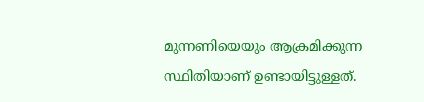മുന്നണിയെയും ആക്രമിക്കുന്ന സ്ഥിതിയാണ് ഉണ്ടായിട്ടുള്ളത്.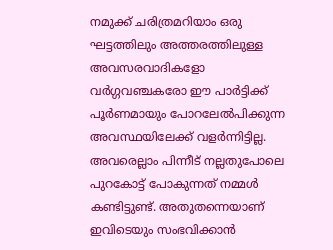നമുക്ക് ചരിത്രമറിയാം ഒരു ഘട്ടത്തിലും അത്തരത്തിലുള്ള അവസരവാദികളോ വർഗ്ഗവഞ്ചകരോ ഈ പാർട്ടിക്ക് പൂർണമായും പോറലേൽപിക്കുന്ന അവസ്ഥയിലേക്ക് വളർന്നിട്ടില്ല. അവരെല്ലാം പിന്നീട് നല്ലതുപോലെ പുറകോട്ട് പോകുന്നത് നമ്മൾ കണ്ടിട്ടുണ്ട്. അതുതന്നെയാണ് ഇവിടെയും സംഭവിക്കാൻ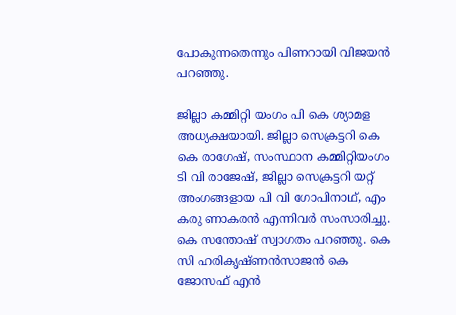പോകുന്നതെന്നും പിണറായി വിജയൻ പറഞ്ഞു.

ജില്ലാ കമ്മിറ്റി യംഗം പി കെ ശ്യാമള അധ്യക്ഷയായി. ജില്ലാ സെക്രട്ടറി കെ കെ രാഗേഷ്, സംസ്ഥാന കമ്മിറ്റിയംഗം ടി വി രാജേഷ്, ജില്ലാ സെക്രട്ടറി യറ്റ് അംഗങ്ങളായ പി വി ഗോപിനാഥ്, എം കരു ണാകരൻ എന്നിവർ സംസാരിച്ചു. കെ സന്തോഷ് സ്വാഗതം പറഞ്ഞു. കെ സി ഹരികൃഷ്ണൻസാജൻ കെ ജോസഫ് എൻ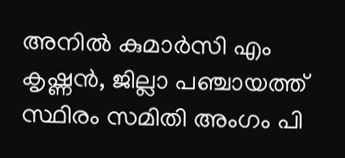അനിൽ കുമാർസി എം കൃഷ്ണൻ, ജില്ലാ പഞ്ചായത്ത് സ്ഥിരം സമിതി അംഗം പി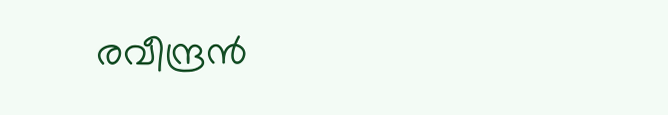രവീന്ദ്രൻ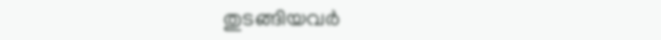തുടങ്ങിയവർ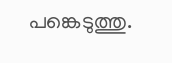പങ്കെടുത്തു.